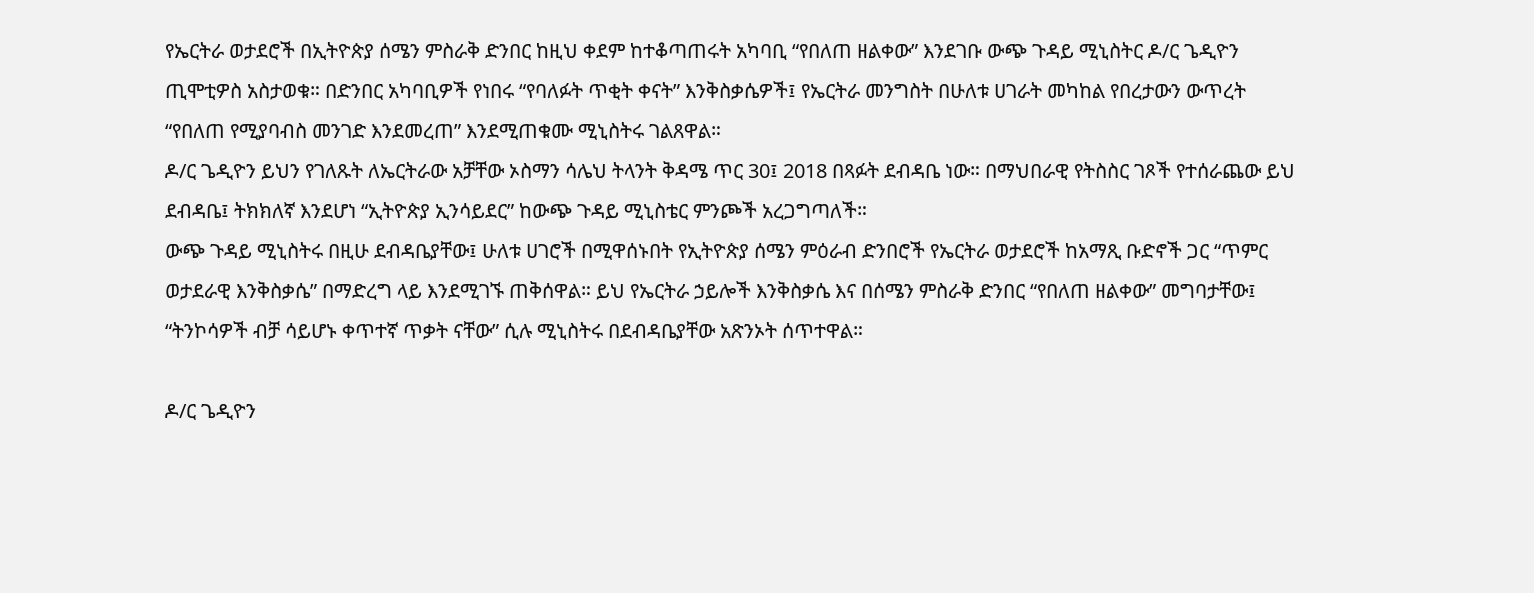የኤርትራ ወታደሮች በኢትዮጵያ ሰሜን ምስራቅ ድንበር ከዚህ ቀደም ከተቆጣጠሩት አካባቢ “የበለጠ ዘልቀው” እንደገቡ ውጭ ጉዳይ ሚኒስትር ዶ/ር ጌዲዮን ጢሞቲዎስ አስታወቁ። በድንበር አካባቢዎች የነበሩ “የባለፉት ጥቂት ቀናት” እንቅስቃሴዎች፤ የኤርትራ መንግስት በሁለቱ ሀገራት መካከል የበረታውን ውጥረት “የበለጠ የሚያባብስ መንገድ እንደመረጠ” እንደሚጠቁሙ ሚኒስትሩ ገልጸዋል።
ዶ/ር ጌዲዮን ይህን የገለጹት ለኤርትራው አቻቸው ኦስማን ሳሌህ ትላንት ቅዳሜ ጥር 30፤ 2018 በጻፉት ደብዳቤ ነው። በማህበራዊ የትስስር ገጾች የተሰራጨው ይህ ደብዳቤ፤ ትክክለኛ እንደሆነ “ኢትዮጵያ ኢንሳይደር” ከውጭ ጉዳይ ሚኒስቴር ምንጮች አረጋግጣለች።
ውጭ ጉዳይ ሚኒስትሩ በዚሁ ደብዳቤያቸው፤ ሁለቱ ሀገሮች በሚዋሰኑበት የኢትዮጵያ ሰሜን ምዕራብ ድንበሮች የኤርትራ ወታደሮች ከአማጺ ቡድኖች ጋር “ጥምር ወታደራዊ እንቅስቃሴ” በማድረግ ላይ እንደሚገኙ ጠቅሰዋል። ይህ የኤርትራ ኃይሎች እንቅስቃሴ እና በሰሜን ምስራቅ ድንበር “የበለጠ ዘልቀው” መግባታቸው፤ “ትንኮሳዎች ብቻ ሳይሆኑ ቀጥተኛ ጥቃት ናቸው” ሲሉ ሚኒስትሩ በደብዳቤያቸው አጽንኦት ሰጥተዋል።

ዶ/ር ጌዲዮን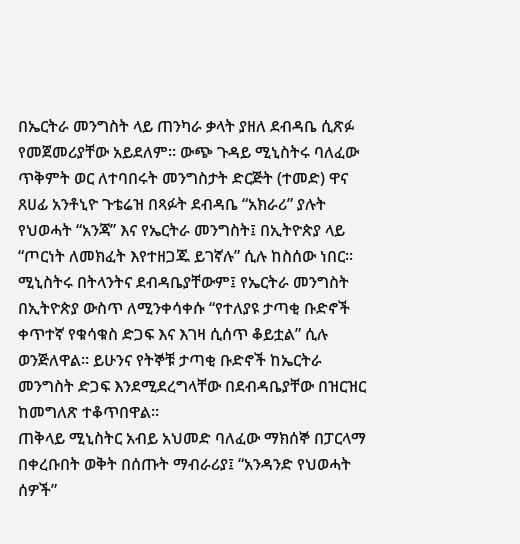በኤርትራ መንግስት ላይ ጠንካራ ቃላት ያዘለ ደብዳቤ ሲጽፉ የመጀመሪያቸው አይደለም። ውጭ ጉዳይ ሚኒስትሩ ባለፈው ጥቅምት ወር ለተባበሩት መንግስታት ድርጅት (ተመድ) ዋና ጸሀፊ አንቶኒዮ ጉቴሬዝ በጻፉት ደብዳቤ “አክራሪ” ያሉት የህወሓት “አንጃ” እና የኤርትራ መንግስት፤ በኢትዮጵያ ላይ “ጦርነት ለመክፈት እየተዘጋጁ ይገኛሉ” ሲሉ ከስሰው ነበር።
ሚኒስትሩ በትላንትና ደብዳቤያቸውም፤ የኤርትራ መንግስት በኢትዮጵያ ውስጥ ለሚንቀሳቀሱ “የተለያዩ ታጣቂ ቡድኖች ቀጥተኛ የቁሳቁስ ድጋፍ እና እገዛ ሲሰጥ ቆይቷል” ሲሉ ወንጅለዋል። ይሁንና የትኞቹ ታጣቂ ቡድኖች ከኤርትራ መንግስት ድጋፍ እንደሚደረግላቸው በደብዳቤያቸው በዝርዝር ከመግለጽ ተቆጥበዋል።
ጠቅላይ ሚኒስትር አብይ አህመድ ባለፈው ማክሰኞ በፓርላማ በቀረቡበት ወቅት በሰጡት ማብራሪያ፤ “አንዳንድ የህወሓት ሰዎች”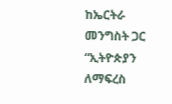ከኤርትራ መንግስት ጋር “ኢትዮጵያን ለማፍረስ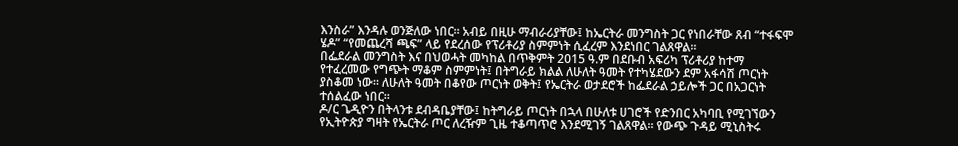እንስራ” እንዳሉ ወንጅለው ነበር። አብይ በዚሁ ማብራሪያቸው፤ ከኤርትራ መንግስት ጋር የነበራቸው ጸብ “ተፋፍሞ ሄዶ” “የመጨረሻ ጫፍ” ላይ የደረሰው የፕሪቶሪያ ስምምነት ሲፈረም እንደነበር ገልጸዋል።
በፌደራል መንግስት እና በህወሓት መካከል በጥቅምት 2015 ዓ.ም በደቡብ አፍሪካ ፕሪቶሪያ ከተማ የተፈረመው የግጭት ማቆም ስምምነት፤ በትግራይ ክልል ለሁለት ዓመት የተካሄደውን ደም አፋሳሽ ጦርነት ያስቆመ ነው። ለሁለት ዓመት በቆየው ጦርነት ወቅት፤ የኤርትራ ወታደሮች ከፌደራል ኃይሎች ጋር በአጋርነት ተሰልፈው ነበር።
ዶ/ር ጌዲዮን በትላንቱ ደብዳቤያቸው፤ ከትግራይ ጦርነት በኋላ በሁለቱ ሀገሮች የድንበር አካባቢ የሚገኘውን የኢትዮጵያ ግዛት የኤርትራ ጦር ለረዥም ጊዜ ተቆጣጥሮ እንደሚገኝ ገልጸዋል። የውጭ ጉዳይ ሚኒስትሩ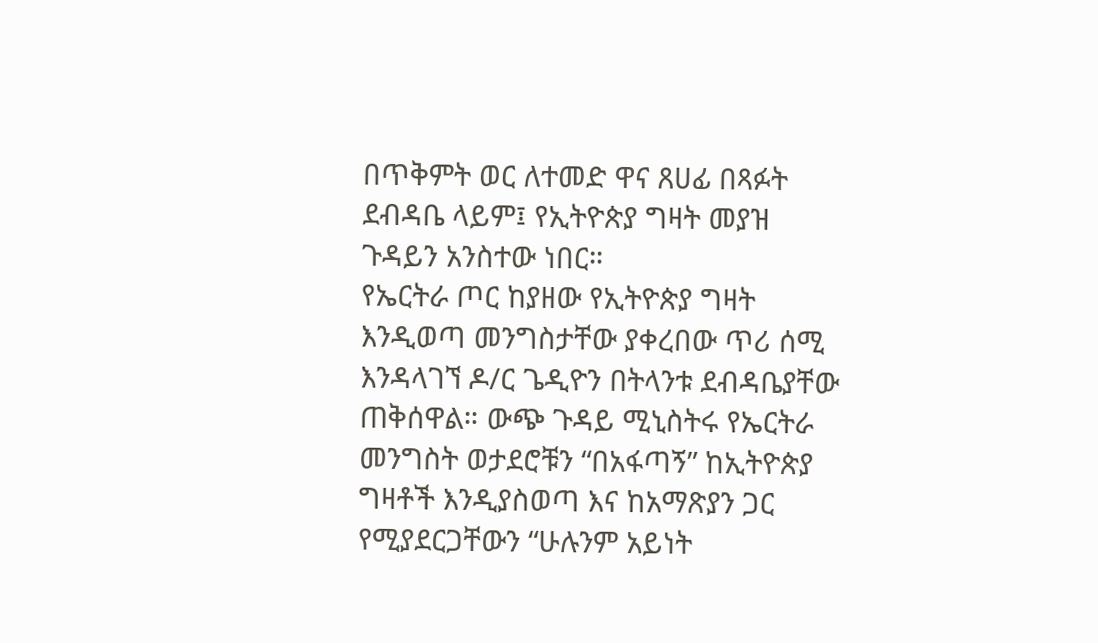በጥቅምት ወር ለተመድ ዋና ጸሀፊ በጻፉት ደብዳቤ ላይም፤ የኢትዮጵያ ግዛት መያዝ ጉዳይን አንስተው ነበር።
የኤርትራ ጦር ከያዘው የኢትዮጵያ ግዛት እንዲወጣ መንግስታቸው ያቀረበው ጥሪ ሰሚ እንዳላገኘ ዶ/ር ጌዲዮን በትላንቱ ደብዳቤያቸው ጠቅሰዋል። ውጭ ጉዳይ ሚኒስትሩ የኤርትራ መንግስት ወታደሮቹን “በአፋጣኝ” ከኢትዮጵያ ግዛቶች እንዲያስወጣ እና ከአማጽያን ጋር የሚያደርጋቸውን “ሁሉንም አይነት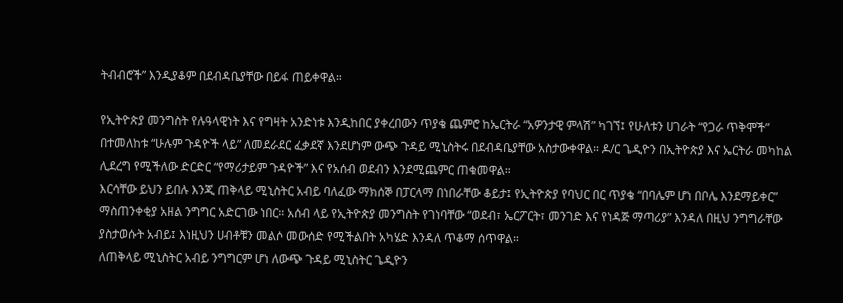ትብብሮች” እንዲያቆም በደብዳቤያቸው በይፋ ጠይቀዋል።

የኢትዮጵያ መንግስት የሉዓላዊነት እና የግዛት አንድነቱ እንዲከበር ያቀረበውን ጥያቄ ጨምሮ ከኤርትራ “አዎንታዊ ምላሽ” ካገኘ፤ የሁለቱን ሀገራት “የጋራ ጥቅሞች” በተመለከቱ “ሁሉም ጉዳዮች ላይ” ለመደራደር ፈቃደኛ እንደሆነም ውጭ ጉዳይ ሚኒስትሩ በደብዳቤያቸው አስታውቀዋል። ዶ/ር ጌዲዮን በኢትዮጵያ እና ኤርትራ መካከል ሊደረግ የሚችለው ድርድር “የማሪታይም ጉዳዮች” እና የአሰብ ወደብን እንደሚጨምር ጠቁመዋል።
እርሳቸው ይህን ይበሉ እንጂ ጠቅላይ ሚኒስትር አብይ ባለፈው ማክሰኞ በፓርላማ በነበራቸው ቆይታ፤ የኢትዮጵያ የባህር በር ጥያቄ “በባሌም ሆነ በቦሌ እንደማይቀር” ማስጠንቀቂያ አዘል ንግግር አድርገው ነበር። አሰብ ላይ የኢትዮጵያ መንግስት የገነባቸው “ወደብ፣ ኤርፖርት፣ መንገድ እና የነዳጅ ማጣሪያ” እንዳለ በዚህ ንግግራቸው ያስታወሱት አብይ፤ እነዚህን ሀብቶቹን መልሶ መውሰድ የሚችልበት አካሄድ እንዳለ ጥቆማ ሰጥዋል።
ለጠቅላይ ሚኒስትር አብይ ንግግርም ሆነ ለውጭ ጉዳይ ሚኒስትር ጌዲዮን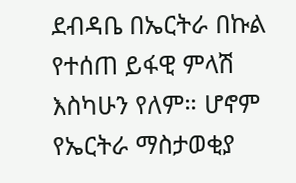ደብዳቤ በኤርትራ በኩል የተሰጠ ይፋዊ ምላሽ እስካሁን የለም። ሆኖም የኤርትራ ማስታወቂያ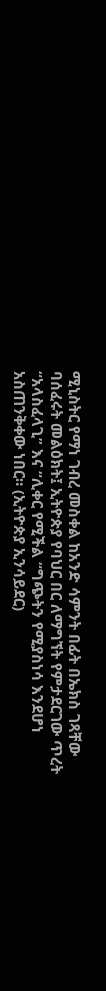ሚኒስትር የማነ ገብረ መስቀል ከአንድ ሳምንት በፊት በኤክስ ገጻቸው ባሰፈሩት መልዕክት፤ ኢትዮጵያ የባህር በር ለማግኘት የምታደርገው ጥረት “አላስፈላጊ” እና “ሊቀር የሚችል “ግጭትን የሚያስነሳ እንደሆነ አስጠንቅቀው ነበር። (ኢትዮጵያ ኢንሳይደር)